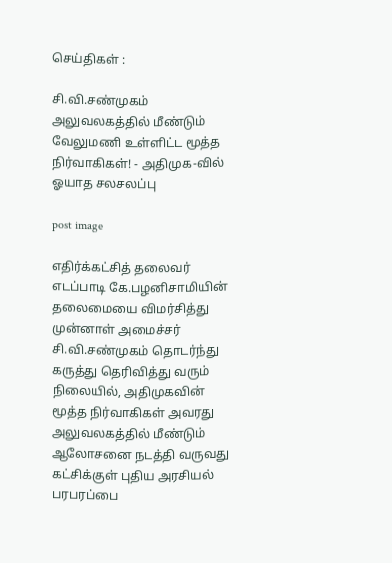செய்திகள் :

சி.வி.சண்முகம் அலுவலகத்தில் மீண்டும் வேலுமணி உள்ளிட்ட மூத்த நிர்வாகிகள்! - அதிமுக-வில் ஓயாத சலசலப்பு

post image

எதிர்க்கட்சித் தலைவர் எடப்பாடி கே.பழனிசாமியின் தலைமையை விமர்சித்து முன்னாள் அமைச்சர் சி.வி.சண்முகம் தொடர்ந்து கருத்து தெரிவித்து வரும் நிலையில், அதிமுகவின் மூத்த நிர்வாகிகள் அவரது அலுவலகத்தில் மீண்டும் ஆலோசனை நடத்தி வருவது கட்சிக்குள் புதிய அரசியல் பரபரப்பை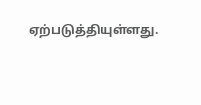ஏற்படுத்தியுள்ளது.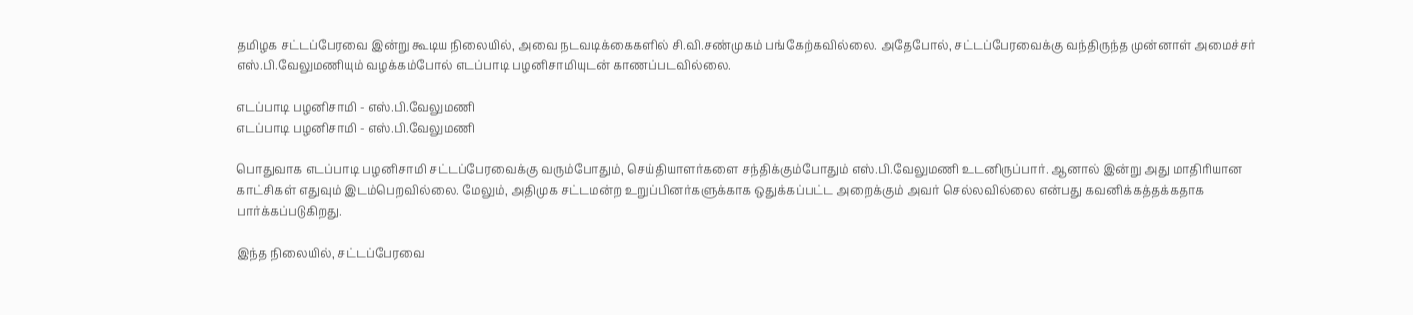தமிழக சட்டப்பேரவை இன்று கூடிய நிலையில், அவை நடவடிக்கைகளில் சி.வி.சண்முகம் பங்கேற்கவில்லை. அதேபோல், சட்டப்பேரவைக்கு வந்திருந்த முன்னாள் அமைச்சர் எஸ்.பி.வேலுமணியும் வழக்கம்போல் எடப்பாடி பழனிசாமியுடன் காணப்படவில்லை.

எடப்பாடி பழனிசாமி - எஸ்.பி.வேலுமணி
எடப்பாடி பழனிசாமி - எஸ்.பி.வேலுமணி

பொதுவாக எடப்பாடி பழனிசாமி சட்டப்பேரவைக்கு வரும்போதும், செய்தியாளர்களை சந்திக்கும்போதும் எஸ்.பி.வேலுமணி உடனிருப்பார். ஆனால் இன்று அது மாதிரியான காட்சிகள் எதுவும் இடம்பெறவில்லை. மேலும், அதிமுக சட்டமன்ற உறுப்பினர்களுக்காக ஒதுக்கப்பட்ட அறைக்கும் அவர் செல்லவில்லை என்பது கவனிக்கத்தக்கதாக பார்க்கப்படுகிறது.

இந்த நிலையில், சட்டப்பேரவை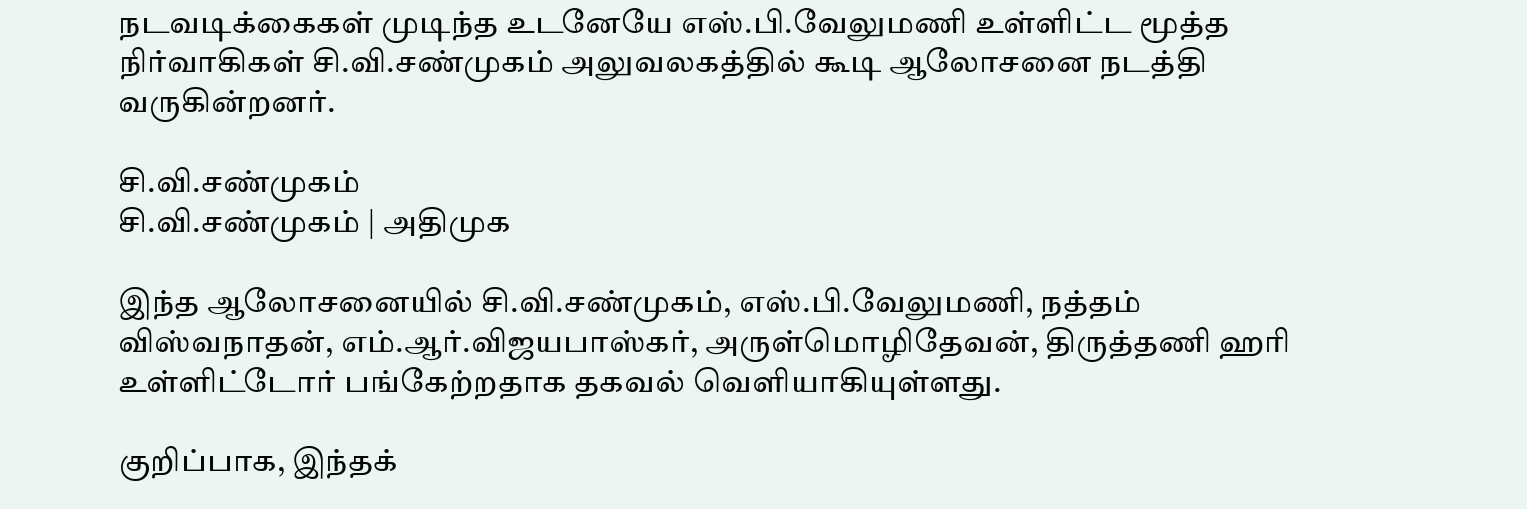நடவடிக்கைகள் முடிந்த உடனேயே எஸ்.பி.வேலுமணி உள்ளிட்ட மூத்த நிர்வாகிகள் சி.வி.சண்முகம் அலுவலகத்தில் கூடி ஆலோசனை நடத்தி வருகின்றனர்.

சி.வி.சண்முகம்
சி.வி.சண்முகம் | அதிமுக

இந்த ஆலோசனையில் சி.வி.சண்முகம், எஸ்.பி.வேலுமணி, நத்தம் விஸ்வநாதன், எம்.ஆர்.விஜயபாஸ்கர், அருள்மொழிதேவன், திருத்தணி ஹரி உள்ளிட்டோர் பங்கேற்றதாக தகவல் வெளியாகியுள்ளது.

குறிப்பாக, இந்தக்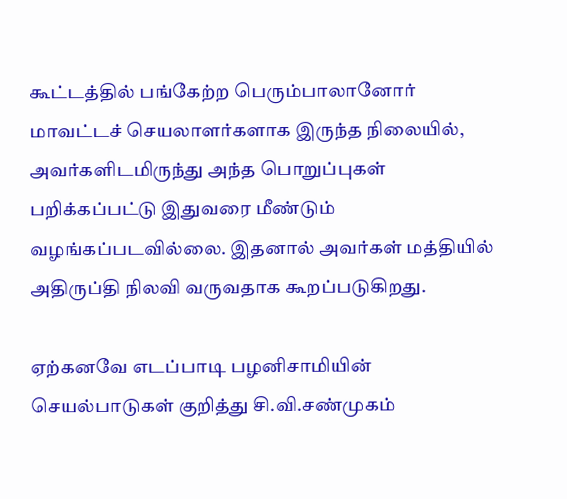கூட்டத்தில் பங்கேற்ற பெரும்பாலானோர் மாவட்டச் செயலாளர்களாக இருந்த நிலையில், அவர்களிடமிருந்து அந்த பொறுப்புகள் பறிக்கப்பட்டு இதுவரை மீண்டும் வழங்கப்படவில்லை. இதனால் அவர்கள் மத்தியில் அதிருப்தி நிலவி வருவதாக கூறப்படுகிறது.

ஏற்கனவே எடப்பாடி பழனிசாமியின் செயல்பாடுகள் குறித்து சி.வி.சண்முகம்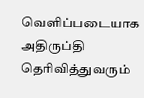வெளிப்படையாக அதிருப்தி தெரிவித்துவரும்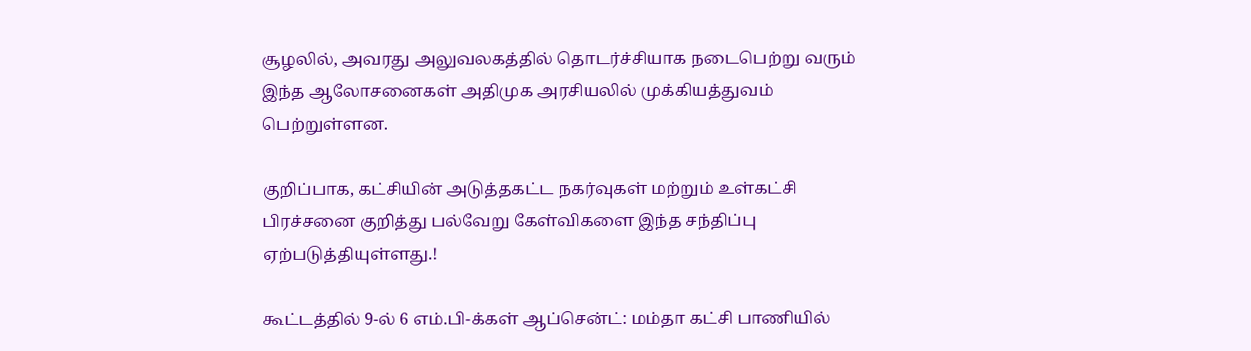சூழலில், அவரது அலுவலகத்தில் தொடர்ச்சியாக நடைபெற்று வரும் இந்த ஆலோசனைகள் அதிமுக அரசியலில் முக்கியத்துவம் பெற்றுள்ளன.

குறிப்பாக, கட்சியின் அடுத்தகட்ட நகர்வுகள் மற்றும் உள்கட்சி பிரச்சனை குறித்து பல்வேறு கேள்விகளை இந்த சந்திப்பு ஏற்படுத்தியுள்ளது.!

கூட்டத்தில் 9-ல் 6 எம்.பி-க்கள் ஆப்சென்ட்: மம்தா கட்சி பாணியில்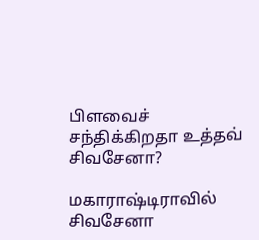பிளவைச் சந்திக்கிறதா உத்தவ் சிவசேனா?

மகாராஷ்டிராவில் சிவசேனா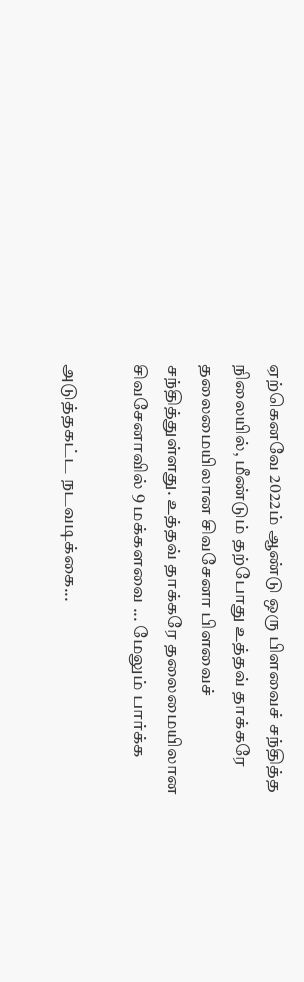ஏற்கெனவே 2022ம் ஆண்டு ஒரு பிளவைச் சந்தித்த நிலையில், மீண்டும் தற்போது உத்தவ் தாக்கரே தலைமையிலான சிவசேனா பிளவைச் சந்தித்துள்ளது. உத்தவ் தாக்கரே தலைமையிலான சிவசேனாவில் 9 மக்களவை ... மேலும் பார்க்க

அடுத்தகட்ட நடவடிக்கை...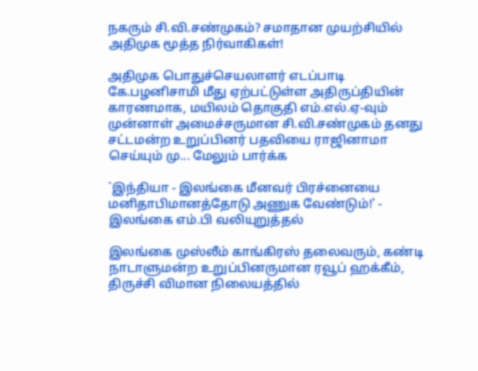நகரும் சி.வி.சண்முகம்? சமாதான முயற்சியில் அதிமுக மூத்த நிர்வாகிகள்!

அதிமுக பொதுச்செயலாளர் எடப்பாடி கே.பழனிசாமி மீது ஏற்பட்டுள்ள அதிருப்தியின் காரணமாக, மயிலம் தொகுதி எம்.எல்.ஏ-வும் முன்னாள் அமைச்சருமான சி.வி.சண்முகம் தனது சட்டமன்ற உறுப்பினர் பதவியை ராஜினாமா செய்யும் மு... மேலும் பார்க்க

`இந்தியா - இலங்கை மீனவர் பிரச்னையை மனிதாபிமானத்தோடு அணுக வேண்டும்!' - இலங்கை எம்.பி வலியுறுத்தல்

இலங்கை முஸ்லீம் காங்கிரஸ் தலைவரும், கண்டி நாடாளுமன்ற உறுப்பினருமான ரவூப் ஹக்கீம், திருச்சி விமான நிலையத்தில்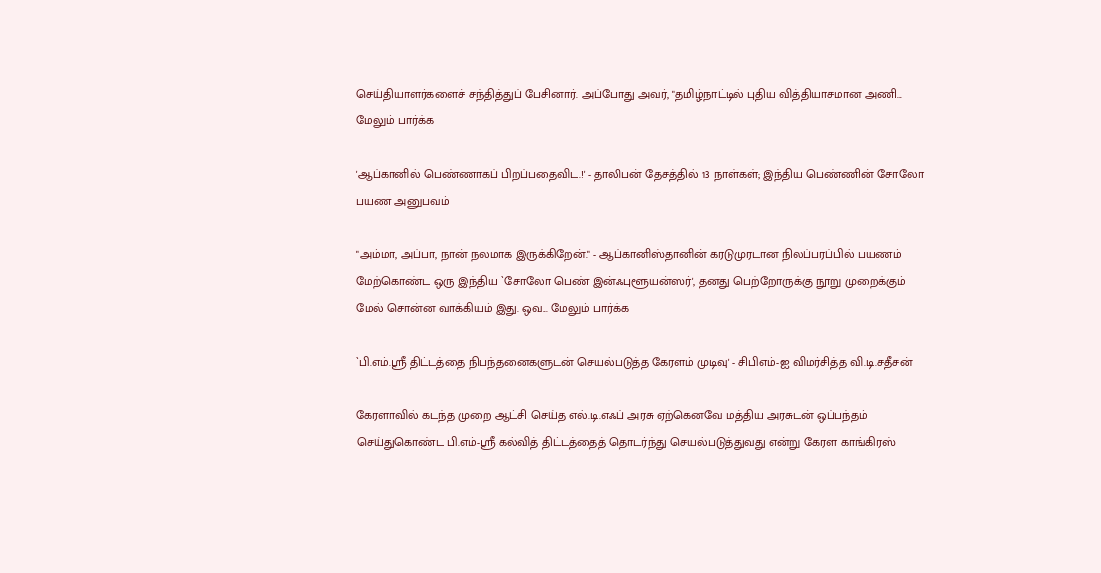செய்தியாளர்களைச் சந்தித்துப் பேசினார். அப்போது அவர், "தமிழ்நாட்டில் புதிய வித்தியாசமான அணி... மேலும் பார்க்க

'ஆப்கானில் பெண்ணாகப் பிறப்பதைவிட.!' - தாலிபன் தேசத்தில் 13 நாள்கள்; இந்திய பெண்ணின் சோலோ பயண அனுபவம்

"அம்மா, அப்பா, நான் நலமாக இருக்கிறேன்." - ஆப்கானிஸ்தானின் கரடுமுரடான நிலப்பரப்பில் பயணம் மேற்கொண்ட ஒரு இந்திய `சோலோ பெண் இன்ஃபுளூயன்ஸர்', தனது பெற்றோருக்கு நூறு முறைக்கும் மேல் சொன்ன வாக்கியம் இது. ஒவ... மேலும் பார்க்க

`பி.எம்.ஸ்ரீ திட்டத்தை நிபந்தனைகளுடன் செயல்படுத்த கேரளம் முடிவு' - சிபிஎம்-ஐ விமர்சித்த வி.டி.சதீசன்

கேரளாவில் கடந்த முறை ஆட்சி செய்த எல்.டி.எஃப் அரசு ஏற்கெனவே மத்திய அரசுடன் ஒப்பந்தம் செய்துகொண்ட பி.எம்-ஸ்ரீ கல்வித் திட்டத்தைத் தொடர்ந்து செயல்படுத்துவது என்று கேரள காங்கிரஸ்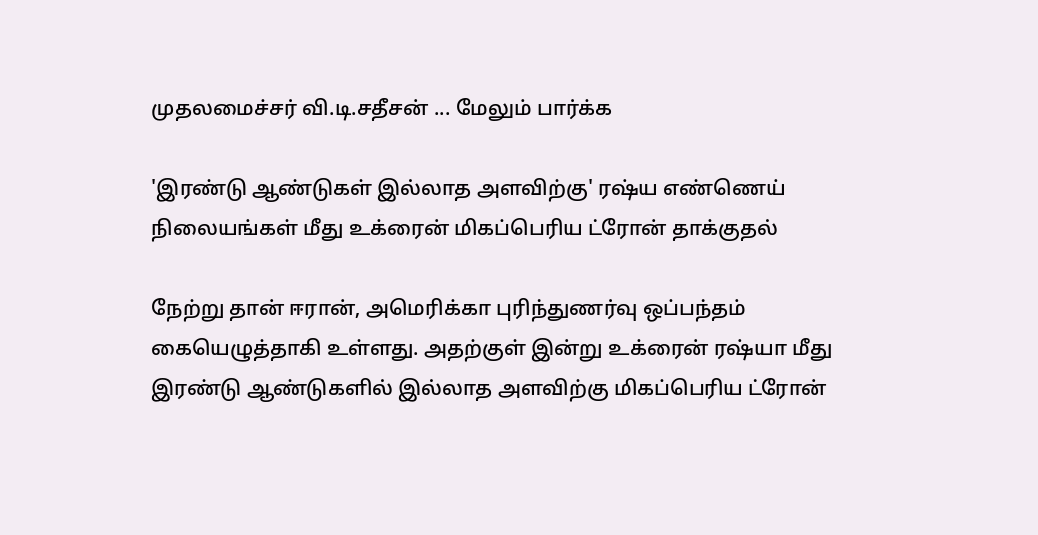முதலமைச்சர் வி.டி.சதீசன் ... மேலும் பார்க்க

'இரண்டு ஆண்டுகள் இல்லாத அளவிற்கு' ரஷ்ய எண்ணெய் நிலையங்கள் மீது உக்ரைன் மிகப்பெரிய ட்ரோன் தாக்குதல்

நேற்று தான் ஈரான், அமெரிக்கா புரிந்துணர்வு ஒப்பந்தம் கையெழுத்தாகி உள்ளது. அதற்குள் இன்று உக்ரைன் ரஷ்யா மீது இரண்டு ஆண்டுகளில் இல்லாத அளவிற்கு மிகப்பெரிய ட்ரோன்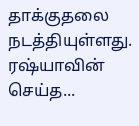தாக்குதலை நடத்தியுள்ளது. ரஷ்யாவின் செய்த...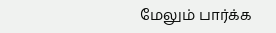மேலும் பார்க்க